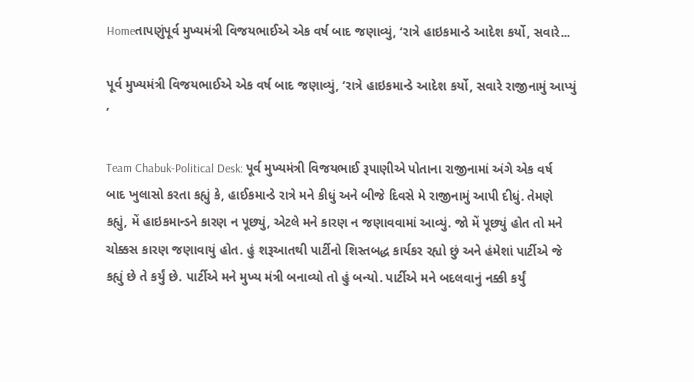Homeતાપણુંપૂર્વ મુખ્યમંત્રી વિજયભાઈએ એક વર્ષ બાદ જણાવ્યું, ‘રાત્રે હાઇકમાન્ડે આદેશ કર્યો, સવારે...

પૂર્વ મુખ્યમંત્રી વિજયભાઈએ એક વર્ષ બાદ જણાવ્યું, ‘રાત્રે હાઇકમાન્ડે આદેશ કર્યો, સવારે રાજીનામું આપ્યું ’

Team Chabuk-Political Desk: પૂર્વ મુખ્યમંત્રી વિજયભાઈ રૂપાણીએ પોતાના રાજીનામાં અંગે એક વર્ષ બાદ ખુલાસો કરતા કહ્યું કે, હાઈકમાન્ડે રાત્રે મને કીધું અને બીજે દિવસે મે રાજીનામું આપી દીધું. તેમણે કહ્યું, મેં હાઇકમાન્ડને કારણ ન પૂછ્યું, એટલે મને કારણ ન જણાવવામાં આવ્યું. જો મેં પૂછ્યું હોત તો મને ચોક્કસ કારણ જણાવાયું હોત. હું શરૂઆતથી પાર્ટીનો શિસ્તબદ્ધ કાર્યકર રહ્યો છું અને હંમેશાં પાર્ટીએ જે કહ્યું છે તે કર્યું છે. પાર્ટીએ મને મુખ્ય મંત્રી બનાવ્યો તો હું બન્યો. પાર્ટીએ મને બદલવાનું નક્કી કર્યું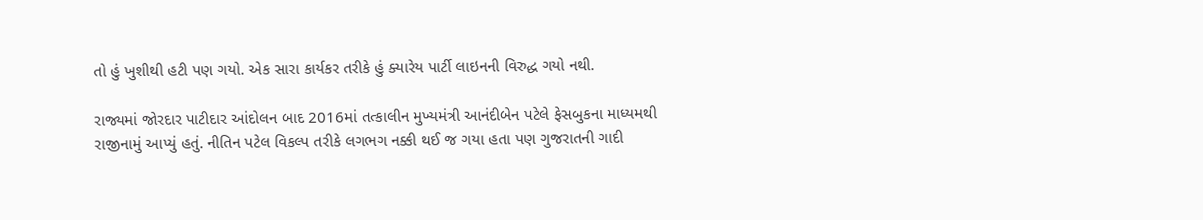તો હું ખુશીથી હટી પણ ગયો. એક સારા કાર્યકર તરીકે હું ક્યારેય પાર્ટી લાઇનની વિરુદ્ધ ગયો નથી.

રાજ્યમાં જોરદાર પાટીદાર આંદોલન બાદ 2016માં તત્કાલીન મુખ્યમંત્રી આનંદીબેન પટેલે ફેસબુકના માધ્યમથી રાજીનામું આપ્યું હતું. નીતિન પટેલ વિકલ્પ તરીકે લગભગ નક્કી થઈ જ ગયા હતા પણ ગુજરાતની ગાદી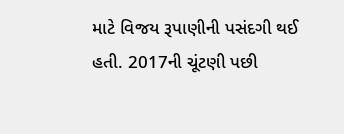માટે વિજય રૂપાણીની પસંદગી થઈ હતી. 2017ની ચૂંટણી પછી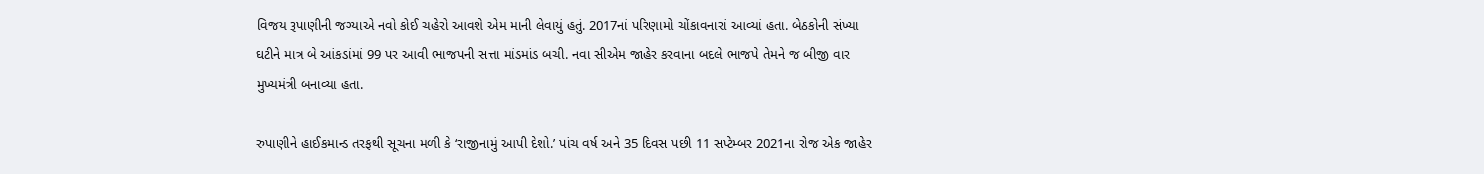વિજય રૂપાણીની જગ્યાએ નવો કોઈ ચહેરો આવશે એમ માની લેવાયું હતું. 2017નાં પરિણામો ચોંકાવનારાં આવ્યાં હતા. બેઠકોની સંખ્યા ઘટીને માત્ર બે આંકડાંમાં 99 પર આવી ભાજપની સત્તા માંડમાંડ બચી. નવા સીએમ જાહેર કરવાના બદલે ભાજપે તેમને જ બીજી વાર મુખ્યમંત્રી બનાવ્યા હતા.

રુપાણીને હાઈકમાન્ડ તરફથી સૂચના મળી કે ‘રાજીનામું આપી દેશો.’ પાંચ વર્ષ અને 35 દિવસ પછી 11 સપ્ટેમ્બર 2021ના રોજ એક જાહેર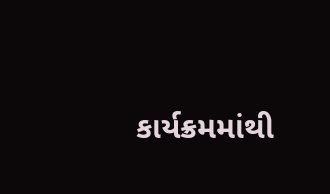કાર્યક્રમમાંથી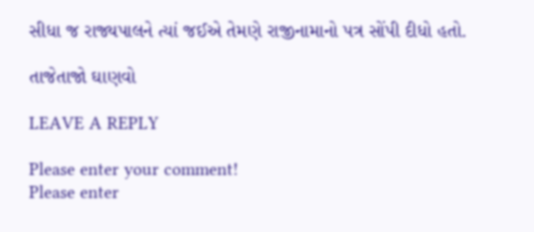સીધા જ રાજ્યપાલને ત્યાં જઈએ તેમણે રાજીનામાનો પત્ર સોંપી દીધો હતો.

તાજેતાજો ઘાણવો

LEAVE A REPLY

Please enter your comment!
Please enter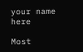your name here

Most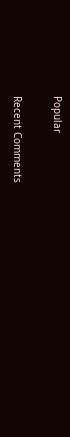Popular

Recent Comments